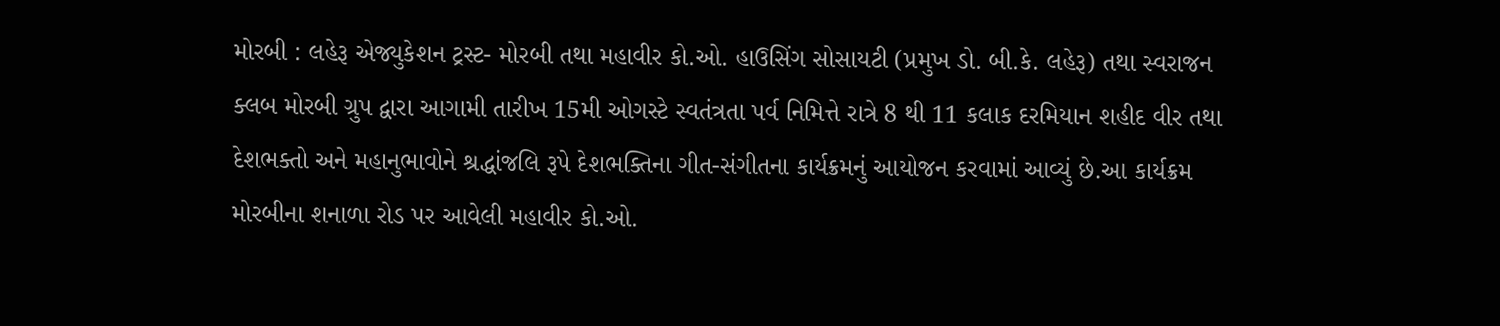મોરબી : લહેરૂ એજ્યુકેશન ટ્રસ્ટ- મોરબી તથા મહાવીર કો.ઓ. હાઉસિંગ સોસાયટી (પ્રમુખ ડો. બી.કે. લહેરૂ) તથા સ્વરાજન ક્લબ મોરબી ગ્રુપ દ્વારા આગામી તારીખ 15મી ઓગસ્ટે સ્વતંત્રતા પર્વ નિમિત્તે રાત્રે 8 થી 11 કલાક દરમિયાન શહીદ વીર તથા દેશભક્તો અને મહાનુભાવોને શ્રદ્ધાંજલિ રૂપે દેશભક્તિના ગીત-સંગીતના કાર્યક્રમનું આયોજન કરવામાં આવ્યું છે.આ કાર્યક્રમ મોરબીના શનાળા રોડ પર આવેલી મહાવીર કો.ઓ.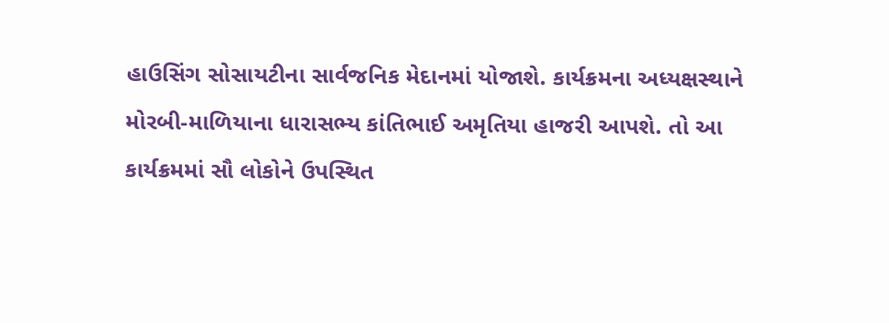હાઉસિંગ સોસાયટીના સાર્વજનિક મેદાનમાં યોજાશે. કાર્યક્રમના અધ્યક્ષસ્થાને મોરબી-માળિયાના ધારાસભ્ય કાંતિભાઈ અમૃતિયા હાજરી આપશે. તો આ કાર્યક્રમમાં સૌ લોકોને ઉપસ્થિત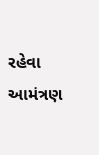રહેવા આમંત્રણ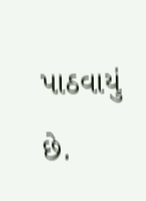પાઠવાયું છે.